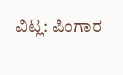ವಿಟ್ಲ: ಪಿಂಗಾರ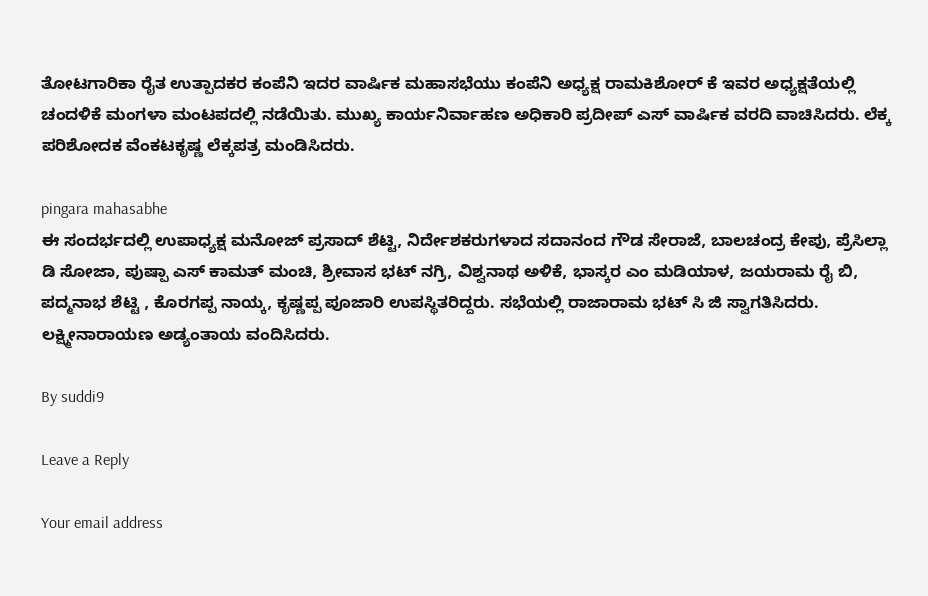ತೋಟಗಾರಿಕಾ ರೈತ ಉತ್ಪಾದಕರ ಕಂಪೆನಿ ಇದರ ವಾರ್ಷಿಕ ಮಹಾಸಭೆಯು ಕಂಪೆನಿ ಅಧ್ಯಕ್ಷ ರಾಮಕಿಶೋರ್ ಕೆ ಇವರ ಅಧ್ಯಕ್ಷತೆಯಲ್ಲಿ ಚಂದಳಿಕೆ ಮಂಗಳಾ ಮಂಟಪದಲ್ಲಿ ನಡೆಯಿತು. ಮುಖ್ಯ ಕಾರ್ಯನಿರ್ವಾಹಣ ಅಧಿಕಾರಿ ಪ್ರದೀಪ್ ಎಸ್ ವಾರ್ಷಿಕ ವರದಿ ವಾಚಿಸಿದರು. ಲೆಕ್ಕ ಪರಿಶೋದಕ ವೆಂಕಟಕೃಷ್ಣ ಲೆಕ್ಕಪತ್ರ ಮಂಡಿಸಿದರು.

pingara mahasabhe
ಈ ಸಂದರ್ಭದಲ್ಲಿ ಉಪಾಧ್ಯಕ್ಷ ಮನೋಜ್ ಪ್ರಸಾದ್ ಶೆಟ್ಟಿ, ನಿರ್ದೇಶಕರುಗಳಾದ ಸದಾನಂದ ಗೌಡ ಸೇರಾಜೆ, ಬಾಲಚಂದ್ರ ಕೇಪು, ಪ್ರೆಸಿಲ್ಲಾ ಡಿ ಸೋಜಾ, ಪುಷ್ಪಾ ಎಸ್ ಕಾಮತ್ ಮಂಚಿ, ಶ್ರೀವಾಸ ಭಟ್ ನಗ್ರಿ, ವಿಶ್ವನಾಥ ಅಳಿಕೆ, ಭಾಸ್ಕರ ಎಂ ಮಡಿಯಾಳ, ಜಯರಾಮ ರೈ ಬಿ, ಪದ್ಮನಾಭ ಶೆಟ್ಟಿ , ಕೊರಗಪ್ಪ ನಾಯ್ಕ, ಕೃಷ್ಣಪ್ಪ ಪೂಜಾರಿ ಉಪಸ್ಥಿತರಿದ್ದರು. ಸಭೆಯಲ್ಲಿ ರಾಜಾರಾಮ ಭಟ್ ಸಿ ಜಿ ಸ್ವಾಗತಿಸಿದರು. ಲಕ್ಷ್ಮೀನಾರಾಯಣ ಅಡ್ಯಂತಾಯ ವಂದಿಸಿದರು.

By suddi9

Leave a Reply

Your email address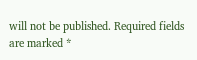will not be published. Required fields are marked *